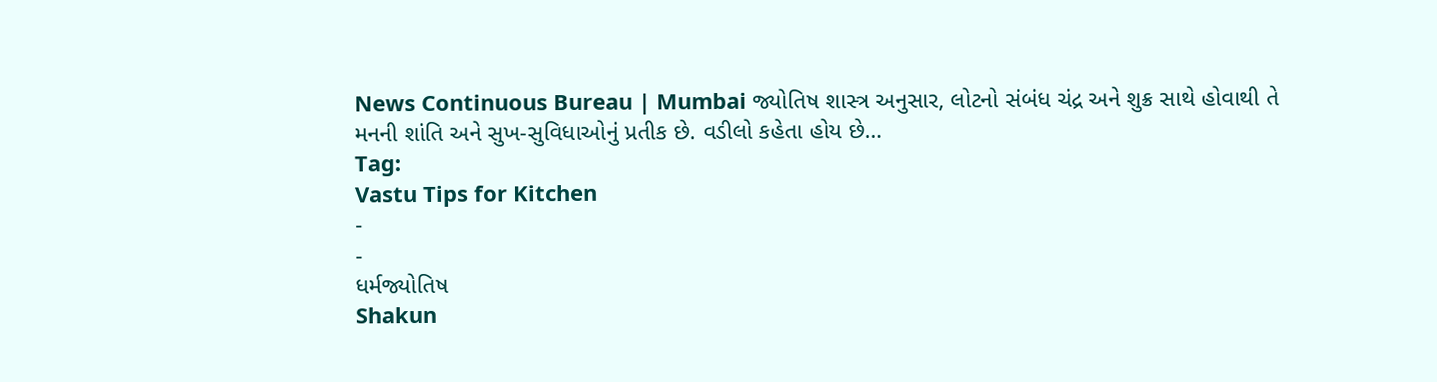News Continuous Bureau | Mumbai જ્યોતિષ શાસ્ત્ર અનુસાર, લોટનો સંબંધ ચંદ્ર અને શુક્ર સાથે હોવાથી તે મનની શાંતિ અને સુખ-સુવિધાઓનું પ્રતીક છે. વડીલો કહેતા હોય છે…
Tag:
Vastu Tips for Kitchen
-
-
ધર્મજ્યોતિષ
Shakun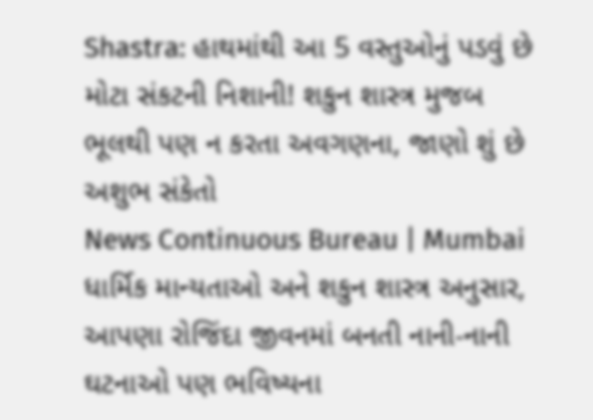Shastra: હાથમાંથી આ 5 વસ્તુઓનું પડવું છે મોટા સંકટની નિશાની! શકુન શાસ્ત્ર મુજબ ભૂલથી પણ ન કરતા અવગણના, જાણો શું છે અશુભ સંકેતો
News Continuous Bureau | Mumbai ધાર્મિક માન્યતાઓ અને શકુન શાસ્ત્ર અનુસાર, આપણા રોજિંદા જીવનમાં બનતી નાની-નાની ઘટનાઓ પણ ભવિષ્યના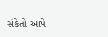સંકેતો આપે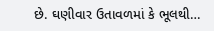છે. ઘણીવાર ઉતાવળમાં કે ભૂલથી…